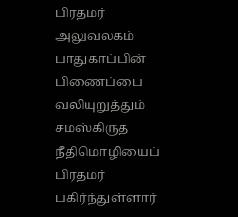பிரதமர் அலுவலகம்
பாதுகாப்பின் பிணைப்பை வலியுறுத்தும் சமஸ்கிருத நீதிமொழியைப் பிரதமர் பகிர்ந்துள்ளார்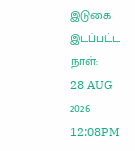இடுகை இடப்பட்ட நாள்:
28 AUG 2026 12:08PM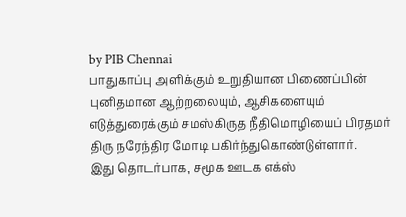by PIB Chennai
பாதுகாப்பு அளிக்கும் உறுதியான பிணைப்பின் புனிதமான ஆற்றலையும், ஆசிகளையும் எடுத்துரைக்கும் சமஸ்கிருத நீதிமொழியைப் பிரதமர் திரு நரேந்திர மோடி பகிர்ந்துகொண்டுள்ளார்.
இது தொடர்பாக, சமூக ஊடக எக்ஸ்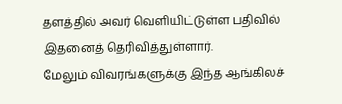தளத்தில் அவர் வெளியிட்டுள்ள பதிவில் இதனைத் தெரிவித்துள்ளார்.
மேலும் விவரங்களுக்கு இந்த ஆங்கிலச்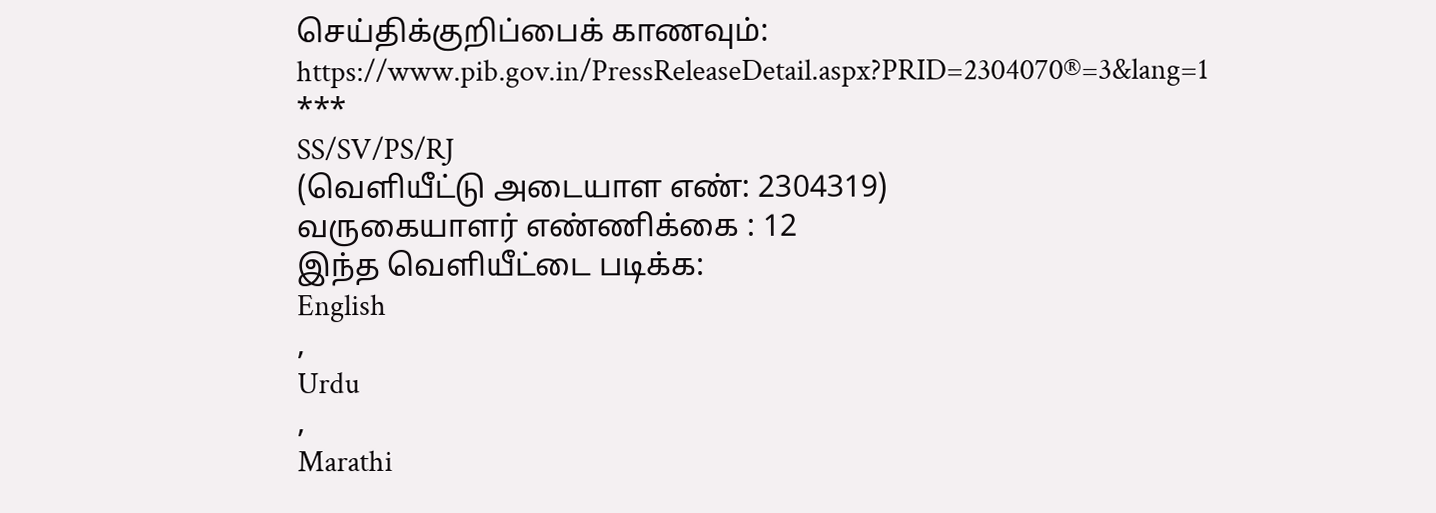செய்திக்குறிப்பைக் காணவும்: https://www.pib.gov.in/PressReleaseDetail.aspx?PRID=2304070®=3&lang=1
***
SS/SV/PS/RJ
(வெளியீட்டு அடையாள எண்: 2304319)
வருகையாளர் எண்ணிக்கை : 12
இந்த வெளியீட்டை படிக்க:
English
,
Urdu
,
Marathi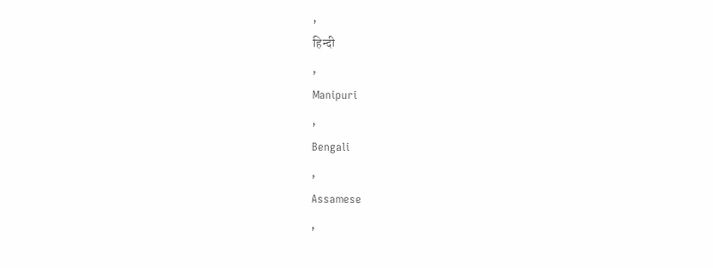,
हिन्दी
,
Manipuri
,
Bengali
,
Assamese
,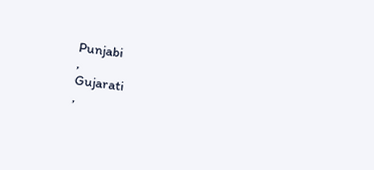Punjabi
,
Gujarati
,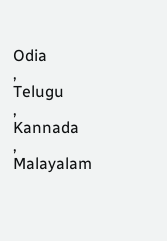Odia
,
Telugu
,
Kannada
,
Malayalam